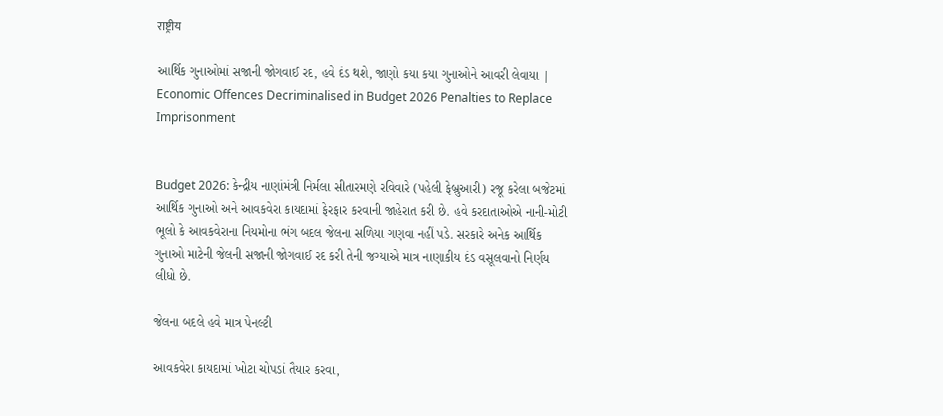राष्ट्रीय

આર્થિક ગુનાઓમાં સજાની જોગવાઈ રદ, હવે દંડ થશે, જાણો કયા કયા ગુનાઓને આવરી લેવાયા | Economic Offences Decriminalised in Budget 2026 Penalties to Replace Imprisonment


Budget 2026: કેન્દ્રીય નાણાંમંત્રી નિર્મલા સીતારમણે રવિવારે (પહેલી ફેબ્રુઆરી) રજૂ કરેલા બજેટમાં આર્થિક ગુનાઓ અને આવકવેરા કાયદામાં ફેરફાર કરવાની જાહેરાત કરી છે. હવે કરદાતાઓએ નાની-મોટી ભૂલો કે આવકવેરાના નિયમોના ભંગ બદલ જેલના સળિયા ગણવા નહીં પડે. સરકારે અનેક આર્થિક ગુનાઓ માટેની જેલની સજાની જોગવાઈ રદ કરી તેની જગ્યાએ માત્ર નાણાકીય દંડ વસૂલવાનો નિર્ણય લીધો છે.

જેલના બદલે હવે માત્ર પેનલ્ટી

આવકવેરા કાયદામાં ખોટા ચોપડાં તૈયાર કરવા,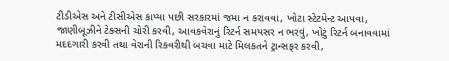ટીડીએસ અને ટીસીએસ કાપ્યા પછી સરકારમાં જમા ન કરાવવા, ખોટા સ્ટેટમેન્ટ આપવા, જાણીબૂઝીને ટેક્સની ચોરી કરવી, આવકવેરાનું રિટર્ન સમયસર ન ભરવું, ખોટું રિટર્ન બનાવવામાં મદદગારી કરવી તથા વેરાની રિકવરીથી બચવા માટે મિલકતને ટ્રાન્સફર કરવી,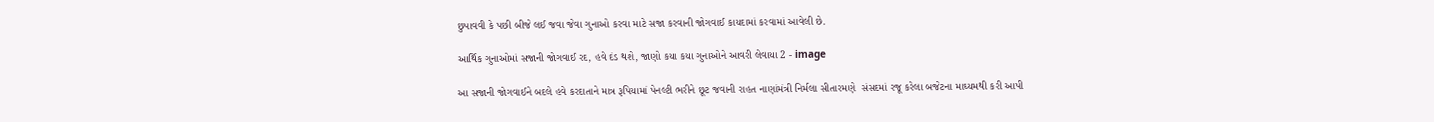છુપાવવી કે પછી બીજે લઈ જવા જેવા ગુનાઓ કરવા માટે સજા કરવાની જોગવાઈ કાયદામાં કરવામાં આવેલી છે.

આર્થિક ગુનાઓમાં સજાની જોગવાઈ રદ, હવે દંડ થશે, જાણો કયા કયા ગુનાઓને આવરી લેવાયા 2 - image

આ સજાની જોગવાઈને બદલે હવે કરદાતાને માત્ર રૂપિયામાં પેનલ્ટી ભરીને છૂટ જવાની રાહત નાણાંમંત્રી નિર્મલા સીતારમણે  સંસદમાં રજૂ કરેલા બજેટના માઘ્યમથી કરી આપી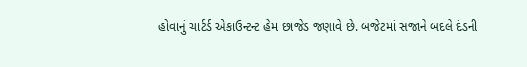હોવાનું ચાર્ટર્ડ એકાઉન્ટન્ટ હેમ છાજેડ જણાવે છે. બજેટમાં સજાને બદલે દંડની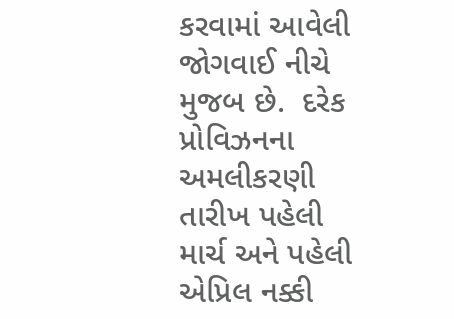કરવામાં આવેલી જોગવાઈ નીચે મુજબ છે.  દરેક પ્રોવિઝનના અમલીકરણી તારીખ પહેલી માર્ચ અને પહેલી એપ્રિલ નક્કી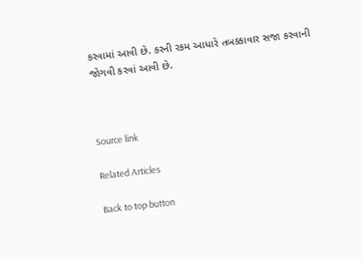કરવામાં આવી છે. કરની રકમ આધારે તબક્કાવાર સજા કરવાની જોગવી કરવાં આવી છે.



Source link

Related Articles

Back to top button